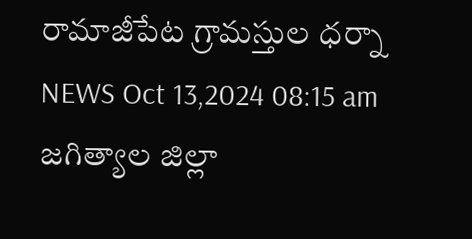రామాజీపేట గ్రామస్తుల ధర్నా
NEWS Oct 13,2024 08:15 am
జగిత్యాల జిల్లా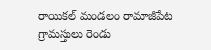రాయికల్ మండలం రామాజీపేట గ్రామస్తులు రెండు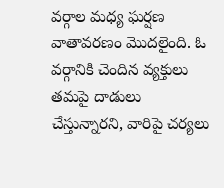వర్గాల మధ్య ఘర్షణ వాతావరణం మొదలైంది. ఓ వర్గానికి చెందిన వ్యక్తులు తమపై దాడులు చేస్తున్నారని, వారిపై చర్యలు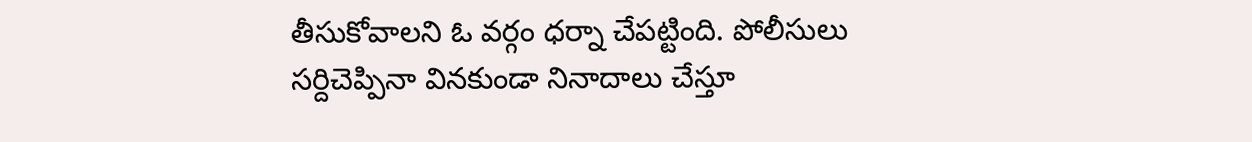తీసుకోవాలని ఓ వర్గం ధర్నా చేపట్టింది. పోలీసులు సర్దిచెప్పినా వినకుండా నినాదాలు చేస్తూ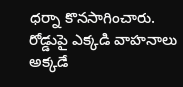ధర్నా కొనసాగించారు. రోడ్డుపై ఎక్కడి వాహనాలు అక్కడే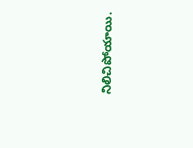నిలిచిపోయాయి.